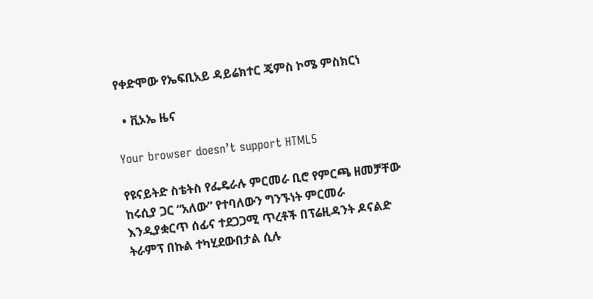የቀድሞው የኤፍቢአይ ዳይሬክተር ጄምስ ኮሜ ምስክርነ

  • ቪኦኤ ዜና

Your browser doesn’t support HTML5

የዩናይትድ ስቴትስ የፌዴራሉ ምርመራ ቢሮ የምርጫ ዘመቻቸው ከሩሲያ ጋር “አለው” የተባለውን ግንኙነት ምርመራ እንዲያቋርጥ ሰፊና ተደጋጋሚ ጥረቶች በፕሬዚዳንት ዶናልድ ትራምፕ በኩል ተካሂደውበታል ሲሉ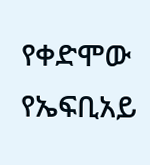የቀድሞው የኤፍቢአይ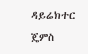ዳይሬክተር ጄምስ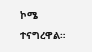ኮሜ ተናግረዋል።